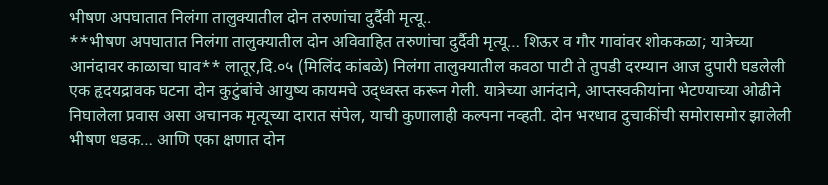भीषण अपघातात निलंगा तालुक्यातील दोन तरुणांचा दुर्दैवी मृत्यू..
**भीषण अपघातात निलंगा तालुक्यातील दोन अविवाहित तरुणांचा दुर्दैवी मृत्यू… शिऊर व गौर गावांवर शोककळा; यात्रेच्या आनंदावर काळाचा घाव** लातूर,दि.०५ (मिलिंद कांबळे) निलंगा तालुक्यातील कवठा पाटी ते तुपडी दरम्यान आज दुपारी घडलेली एक हृदयद्रावक घटना दोन कुटुंबांचे आयुष्य कायमचे उद्ध्वस्त करून गेली. यात्रेच्या आनंदाने, आप्तस्वकीयांना भेटण्याच्या ओढीने निघालेला प्रवास असा अचानक मृत्यूच्या दारात संपेल, याची कुणालाही कल्पना नव्हती. दोन भरधाव दुचाकींची समोरासमोर झालेली भीषण धडक… आणि एका क्षणात दोन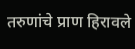तरुणांचे प्राण हिरावले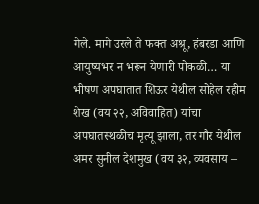गेले. मागे उरले ते फक्त अश्रू, हंबरडा आणि आयुष्यभर न भरून येणारी पोकळी… या भीषण अपघातात शिऊर येथील सोहेल रहीम शेख (वय २२, अविवाहित) यांचा अपघातस्थळीच मृत्यू झाला, तर गौर येथील अमर सुनील देशमुख (वय ३२, व्यवसाय –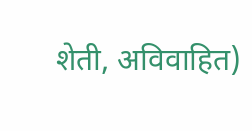शेती, अविवाहित)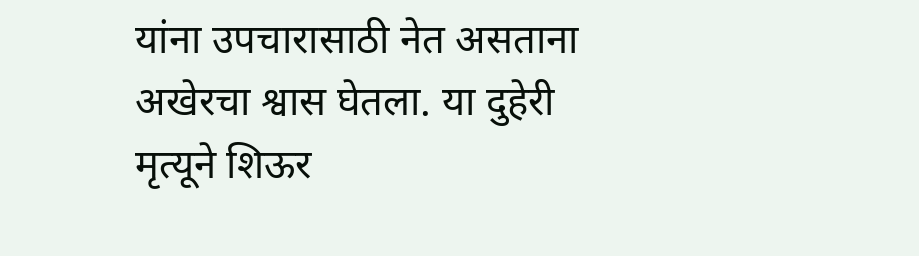यांना उपचारासाठी नेत असताना अखेरचा श्वास घेतला. या दुहेरी मृत्यूने शिऊर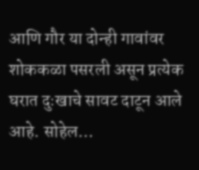आणि गौर या दोन्ही गावांवर शोककळा पसरली असून प्रत्येक घरात दुःखाचे सावट दाटून आले आहे. सोहेल…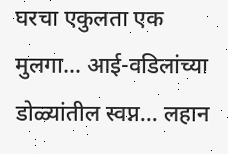घरचा एकुलता एक मुलगा… आई-वडिलांच्या डोळ्यांतील स्वप्न… लहान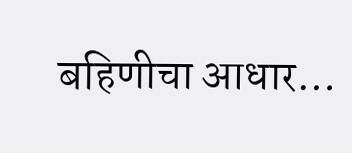बहिणीचा आधार…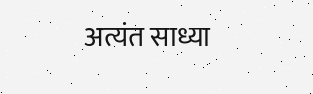अत्यंत साध्या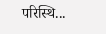परिस्थि...